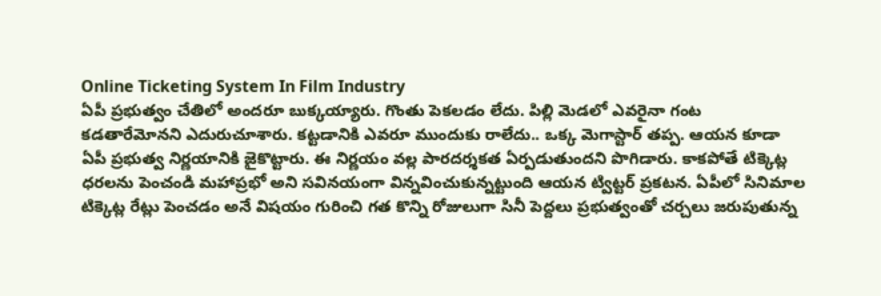Online Ticketing System In Film Industry
ఏపీ ప్రభుత్వం చేతిలో అందరూ బుక్కయ్యారు. గొంతు పెకలడం లేదు. పిల్లి మెడలో ఎవరైనా గంట కడతారేమోనని ఎదురుచూశారు. కట్టడానికి ఎవరూ ముందుకు రాలేదు.. ఒక్క మెగాస్టార్ తప్ప. ఆయన కూడా ఏపీ ప్రభుత్వ నిర్ణయానికి జైకొట్టారు. ఈ నిర్ణయం వల్ల పారదర్శకత ఏర్పడుతుందని పొగిడారు. కాకపోతే టిక్కెట్ల ధరలను పెంచండి మహాప్రభో అని సవినయంగా విన్నవించుకున్నట్టుంది ఆయన ట్విట్టర్ ప్రకటన. ఏపీలో సినిమాల టిక్కెట్ల రేట్లు పెంచడం అనే విషయం గురించి గత కొన్ని రోజులుగా సినీ పెద్దలు ప్రభుత్వంతో చర్చలు జరుపుతున్న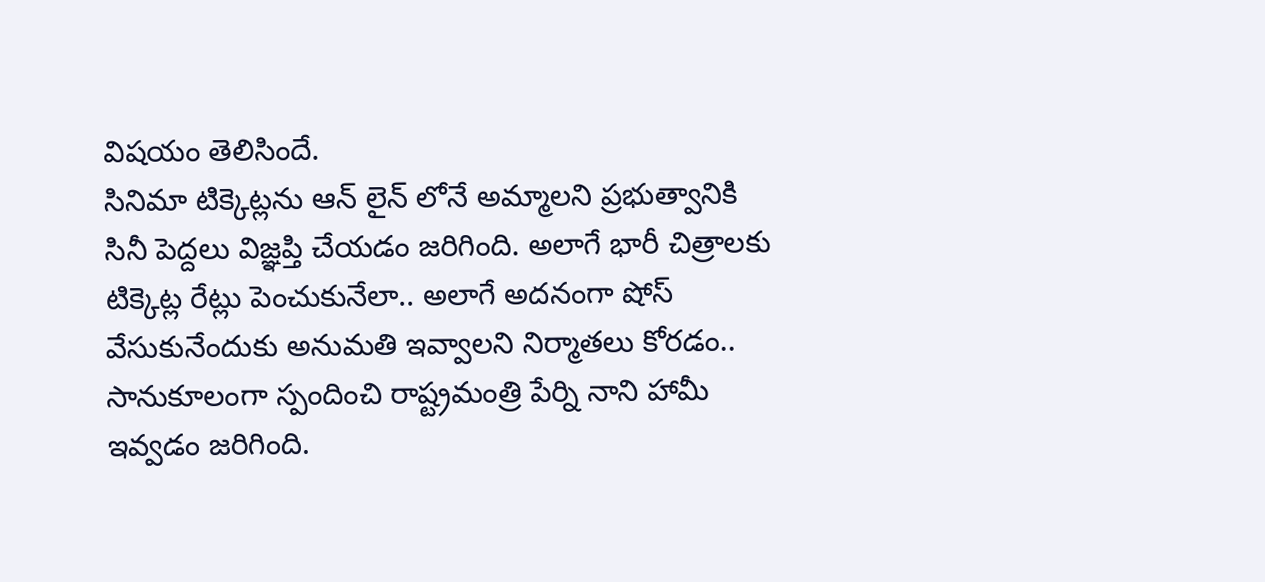విషయం తెలిసిందే.
సినిమా టిక్కెట్లను ఆన్ లైన్ లోనే అమ్మాలని ప్రభుత్వానికి సినీ పెద్దలు విజ్ఞప్తి చేయడం జరిగింది. అలాగే భారీ చిత్రాలకు టిక్కెట్ల రేట్లు పెంచుకునేలా.. అలాగే అదనంగా షోస్ వేసుకునేందుకు అనుమతి ఇవ్వాలని నిర్మాతలు కోరడం.. సానుకూలంగా స్పందించి రాష్ట్రమంత్రి పేర్ని నాని హామీ ఇవ్వడం జరిగింది.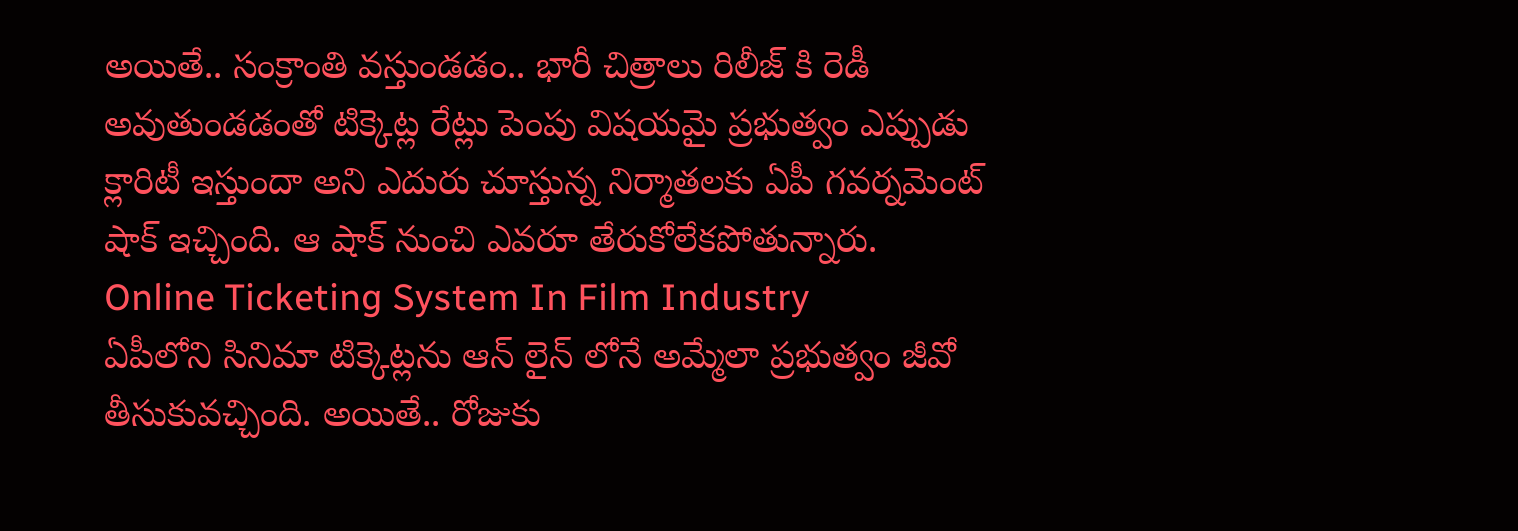అయితే.. సంక్రాంతి వస్తుండడం.. భారీ చిత్రాలు రిలీజ్ కి రెడీ అవుతుండడంతో టిక్కెట్ల రేట్లు పెంపు విషయమై ప్రభుత్వం ఎప్పుడు క్లారిటీ ఇస్తుందా అని ఎదురు చూస్తున్న నిర్మాతలకు ఏపీ గవర్నమెంట్ షాక్ ఇచ్చింది. ఆ షాక్ నుంచి ఎవరూ తేరుకోలేకపోతున్నారు.
Online Ticketing System In Film Industry
ఏపీలోని సినిమా టిక్కెట్లను ఆన్ లైన్ లోనే అమ్మేలా ప్రభుత్వం జీవో తీసుకువచ్చింది. అయితే.. రోజుకు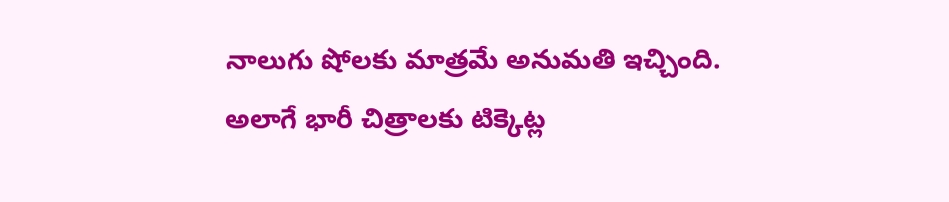నాలుగు షోలకు మాత్రమే అనుమతి ఇచ్చింది. అలాగే భారీ చిత్రాలకు టిక్కెట్ల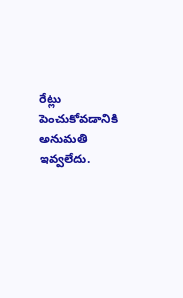రేట్లు పెంచుకోవడానికి అనుమతి ఇవ్వలేదు.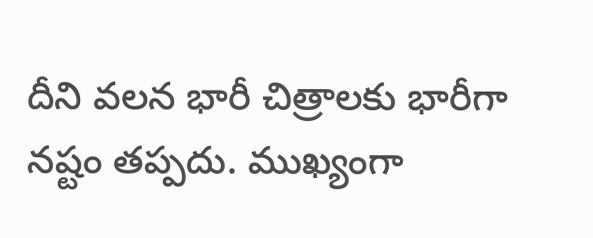దీని వలన భారీ చిత్రాలకు భారీగా నష్టం తప్పదు. ముఖ్యంగా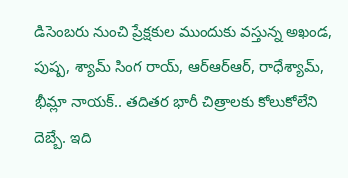డిసెంబరు నుంచి ప్రేక్షకుల ముందుకు వస్తున్న అఖండ, పుష్ప, శ్యామ్ సింగ రాయ్, ఆర్ఆర్ఆర్, రాధేశ్యామ్, భీమ్లా నాయక్.. తదితర భారీ చిత్రాలకు కోలుకోలేని దెబ్బే. ఇది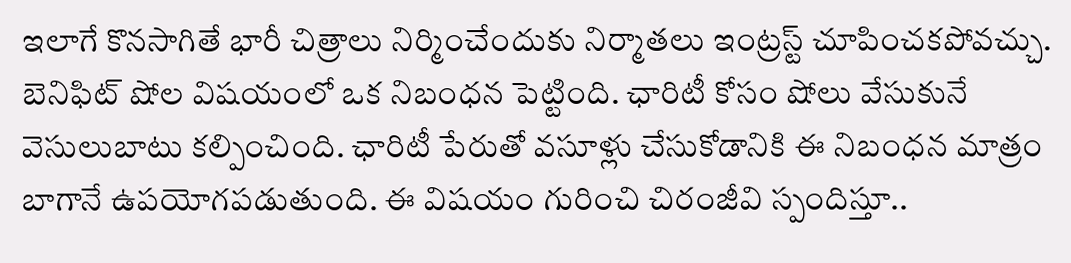ఇలాగే కొనసాగితే భారీ చిత్రాలు నిర్మించేందుకు నిర్మాతలు ఇంట్రస్ట్ చూపించకపోవచ్చు.
బెనిఫిట్ షోల విషయంలో ఒక నిబంధన పెట్టింది. ఛారిటీ కోసం షోలు వేసుకునే వెసులుబాటు కల్పించింది. ఛారిటీ పేరుతో వసూళ్లు చేసుకోడానికి ఈ నిబంధన మాత్రం బాగానే ఉపయోగపడుతుంది. ఈ విషయం గురించి చిరంజీవి స్పందిస్తూ..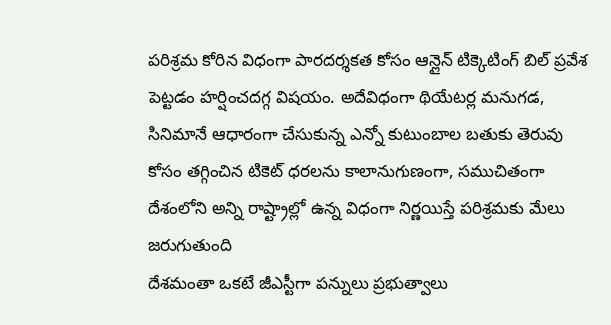పరిశ్రమ కోరిన విధంగా పారదర్శకత కోసం ఆన్లైన్ టిక్కెటింగ్ బిల్ ప్రవేశ పెట్టడం హర్షించదగ్గ విషయం. అదేవిధంగా థియేటర్ల మనుగడ, సినిమానే ఆధారంగా చేసుకున్న ఎన్నో కుటుంబాల బతుకు తెరువు కోసం తగ్గించిన టికెట్ ధరలను కాలానుగుణంగా, సముచితంగా దేశంలోని అన్ని రాష్ట్రాల్లో ఉన్న విధంగా నిర్ణయిస్తే పరిశ్రమకు మేలు జరుగుతుంది
దేశమంతా ఒకటే జీఎస్టీగా పన్నులు ప్రభుత్వాలు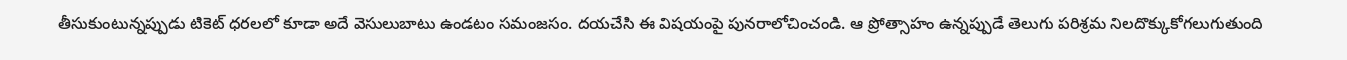తీసుకుంటున్నప్పుడు టికెట్ ధరలలో కూడా అదే వెసులుబాటు ఉండటం సమంజసం. దయచేసి ఈ విషయంపై పునరాలోచించండి. ఆ ప్రోత్సాహం ఉన్నప్పుడే తెలుగు పరిశ్రమ నిలదొక్కుకోగలుగుతుంది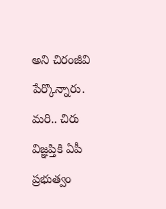అని చిరంజీవి పేర్కొన్నారు. మరి.. చిరు విజ్ఞప్తికి ఏపీ ప్రభుత్వం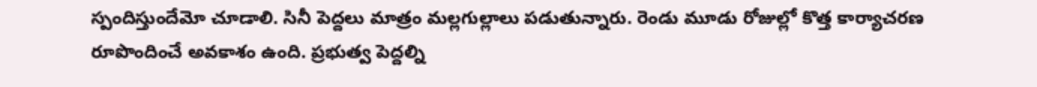స్పందిస్తుందేమో చూడాలి. సినీ పెద్దలు మాత్రం మల్లగుల్లాలు పడుతున్నారు. రెండు మూడు రోజుల్లో కొత్త కార్యాచరణ రూపొందించే అవకాశం ఉంది. ప్రభుత్వ పెద్దల్ని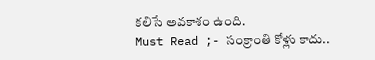కలిసే అవకాశం ఉంది.
Must Read ;- సంక్రాంతి కోళ్లు కాదు..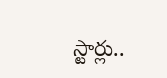స్టార్లు..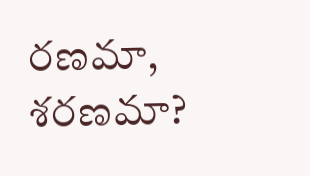రణమా, శరణమా?